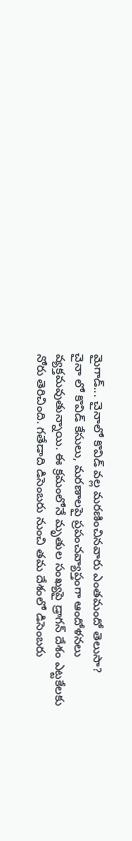మైగాడ్... చైనాలో కొవిడ్ వల్ల మరణించినవారు ఎంతమందో తెలుసా?
చైనా లో కొవిడ్ కేసులు, మరణాలపై ప్రపంచవ్యాప్తంగా ఆందోళనలు వ్యక్తమవుతున్నాయి. ఈ క్రమంలోనే మృతుల సంఖ్యపై డ్రాగన్ దేశం ఎట్టకేలకు నోరు తెరిచింది. గతేడాది డిసెంబరు నుంచి తమ దేశంలో డిసెంబరు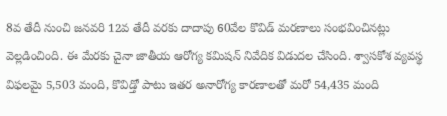8వ తేదీ నుంచి జనవరి 12వ తేదీ వరకు దాదాపు 60వేల కొవిడ్ మరణాలు సంభవించినట్లు వెల్లడించింది. ఈ మేరకు చైనా జాతీయ ఆరోగ్య కమిషన్ నివేదిక విడుదల చేసింది. శ్వాసకోశ వ్యవస్థ విఫలమై 5,503 మంది, కొవిడ్తో పాటు ఇతర అనారోగ్య కారణాలతో మరో 54,435 మంది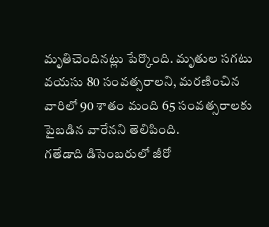మృతిచెందినట్లు పేర్కొంది. మృతుల సగటు వయసు 80 సంవత్సరాలని, మరణించిన వారిలో 90 శాతం మంది 65 సంవత్సరాలకు పైబడిన వారేనని తెలిపింది.
గతేడాది డిసెంబరులో జీరో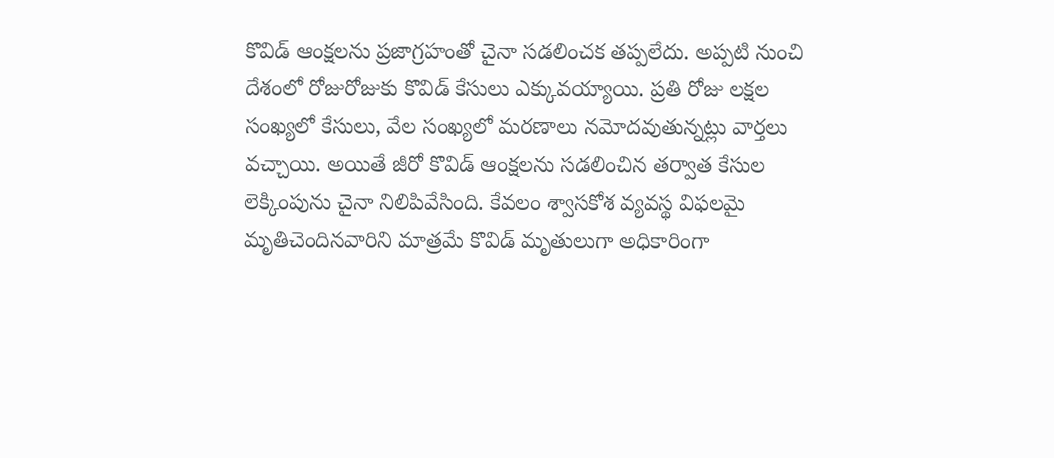కొవిడ్ ఆంక్షలను ప్రజాగ్రహంతో చైనా సడలించక తప్పలేదు. అప్పటి నుంచి దేశంలో రోజురోజుకు కొవిడ్ కేసులు ఎక్కువయ్యాయి. ప్రతి రోజు లక్షల సంఖ్యలో కేసులు, వేల సంఖ్యలో మరణాలు నమోదవుతున్నట్లు వార్తలు వచ్చాయి. అయితే జీరో కొవిడ్ ఆంక్షలను సడలించిన తర్వాత కేసుల లెక్కింపును చైనా నిలిపివేసింది. కేవలం శ్వాసకోశ వ్యవస్థ విఫలమై మృతిచెందినవారిని మాత్రమే కొవిడ్ మృతులుగా అధికారింగా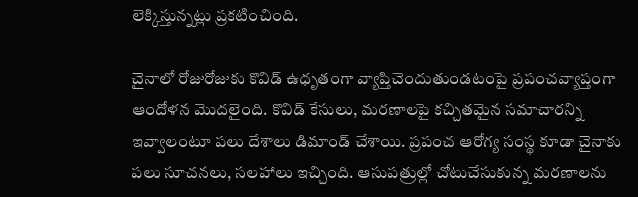లెక్కిస్తున్నట్లు ప్రకటించింది.

చైనాలో రోజురోజుకు కొవిడ్ ఉధృతంగా వ్యాప్తిచెందుతుండటంపై ప్రపంచవ్యాప్తంగా ఆందోళన మొదలైంది. కొవిడ్ కేసులు, మరణాలపై కచ్చితమైన సమాచారన్ని ఇవ్వాలంటూ పలు దేశాలు డిమాండ్ చేశాయి. ప్రపంచ ఆరోగ్య సంస్థ కూడా చైనాకు పలు సూచనలు, సలహాలు ఇచ్చింది. ఆసుపత్రుల్లో చోటుచేసుకున్న మరణాలను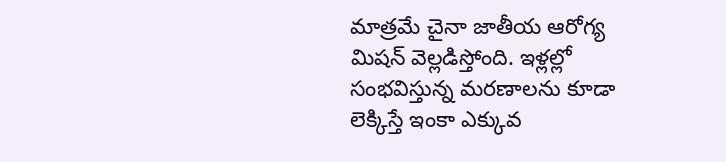మాత్రమే చైనా జాతీయ ఆరోగ్య మిషన్ వెల్లడిస్తోంది. ఇళ్లల్లో సంభవిస్తున్న మరణాలను కూడా లెక్కిస్తే ఇంకా ఎక్కువ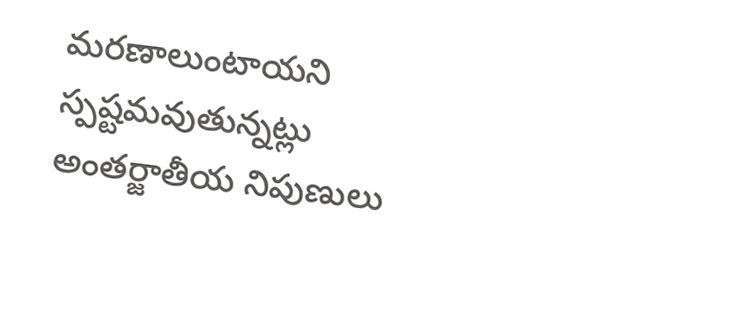మరణాలుంటాయని స్పష్టమవుతున్నట్లు అంతర్జాతీయ నిపుణులు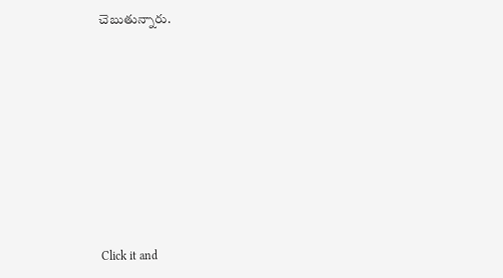చెబుతున్నారు.












Click it and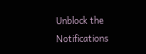Unblock the Notifications